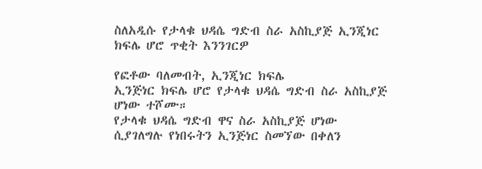ስለአዲሱ የታላቁ ህዳሴ ግድብ ስራ አስኪያጅ ኢንጂነር ክፍሌ ሆሮ ጥቂት እንንገርዎ

የፎቶው ባለመብት, ኢንጂነር ክፍሌ
ኢንጅነር ክፍሌ ሆሮ የታላቁ ህዳሴ ግድብ ስራ አስኪያጅ ሆነው ተሾሙ።
የታላቁ ህዳሴ ግድብ ዋና ስራ አስኪያጅ ሆነው ሲያገለግሉ የነበሩትን ኢንጅነር ስመኘው በቀለን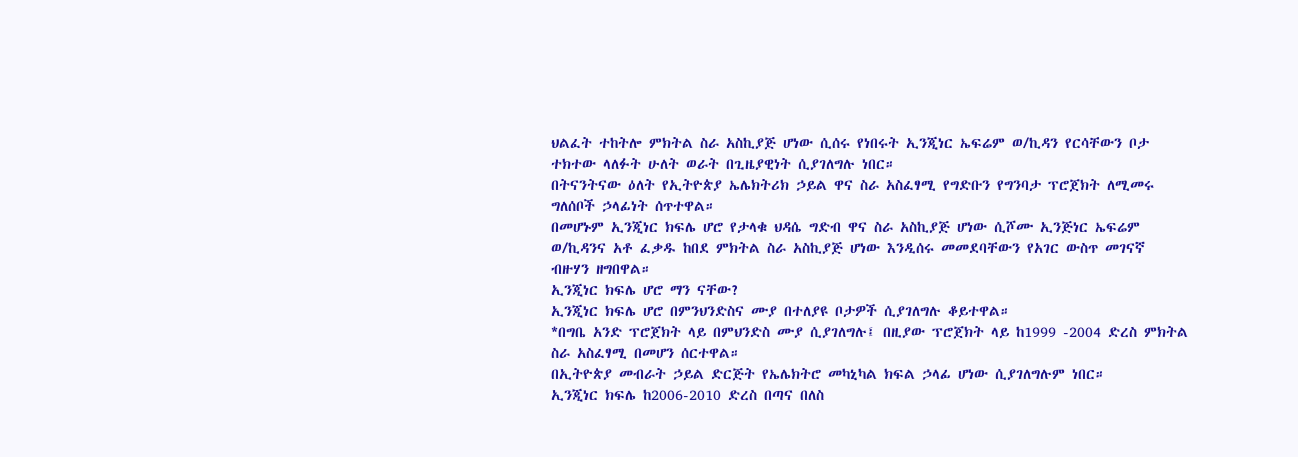ህልፈት ተከትሎ ምክትል ስራ አስኪያጅ ሆነው ሲሰሩ የነበሩት ኢንጂነር ኤፍሬም ወ/ኪዳን የርሳቸውን ቦታ ተክተው ላለፉት ሁለት ወራት በጊዜያዊነት ሲያገለግሉ ነበር።
በትናንትናው ዕለት የኢትዮጵያ ኤሌክትሪክ ኃይል ዋና ስራ አስፈፃሚ የግድቡን የግንባታ ፕሮጀክት ለሚመሩ ግለሰቦች ኃላፊነት ሰጥተዋል።
በመሆኑም ኢንጂነር ክፍሌ ሆሮ የታላቁ ህዳሴ ግድብ ዋና ስራ አስኪያጅ ሆነው ሲሾሙ ኢንጅነር ኤፍሬም ወ/ኪዳንና አቶ ፈቃዱ ከበደ ምክትል ስራ አስኪያጅ ሆነው እንዲሰሩ መመደባቸውን የአገር ውስጥ መገናኛ ብዙሃን ዘግበዋል።
ኢንጂነር ክፍሌ ሆሮ ማን ናቸው?
ኢንጂነር ክፍሌ ሆሮ በምንህንድስና ሙያ በተለያዩ ቦታዎች ሲያገለግሉ ቆይተዋል።
*በግቤ አንድ ፕሮጀክት ላይ በምህንድስ ሙያ ሲያገለግሉ፤ በዚያው ፕሮጀክት ላይ ከ1999 -2004 ድረስ ምክትል ስራ አስፈፃሚ በመሆን ሰርተዋል።
በኢትዮጵያ መብራት ኃይል ድርጅት የኤሌክትሮ መካኒካል ክፍል ኃላፊ ሆነው ሲያገለግሉም ነበር።
ኢንጂነር ክፍሌ ከ2006-2010 ድረስ በጣና በለስ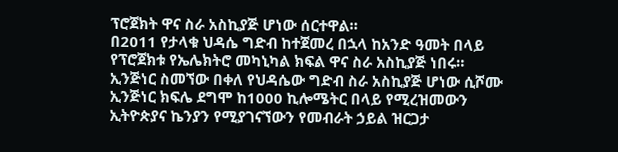ፕሮጀክት ዋና ስራ አስኪያጅ ሆነው ሰርተዋል።
በ2011 የታላቁ ህዳሴ ግድብ ከተጀመረ በኋላ ከአንድ ዓመት በላይ የፕሮጀክቱ የኤሌክትሮ መካኒካል ክፍል ዋና ስራ አስኪያጅ ነበሩ።
ኢንጅነር ስመኘው በቀለ የህዳሴው ግድብ ስራ አስኪያጅ ሆነው ሲሾሙ ኢንጅነር ክፍሌ ደግሞ ከ1000 ኪሎሜትር በላይ የሚረዝመውን ኢትዮጵያና ኬንያን የሚያገናኘውን የመብራት ኃይል ዝርጋታ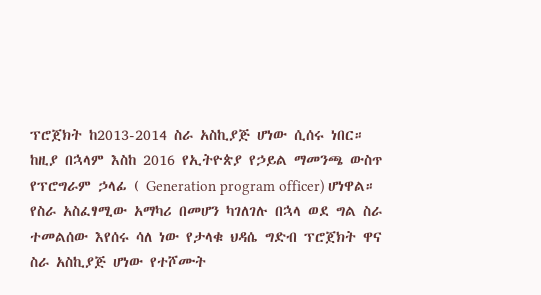ፕሮጀክት ከ2013-2014 ስራ አስኪያጅ ሆነው ሲሰሩ ነበር።
ከዚያ በኋላም እስከ 2016 የኢትዮጵያ የኃይል ማመንጫ ውስጥ የፕሮግራም ኃላፊ ( Generation program officer) ሆነዋል።
የስራ አስፈፃሚው አማካሪ በመሆን ካገለገሉ በኋላ ወደ ግል ስራ ተመልሰው እየሰሩ ሳለ ነው የታላቁ ህዳሴ ግድብ ፕሮጀክት ዋና ስራ አስኪያጅ ሆነው የተሾሙት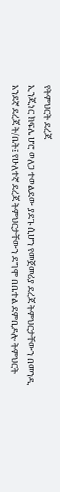የትምህርት ደረጃ
ኢንጂነር ክፍሌ ሆሮ ወለጋ ተወልደው ያደጉ ሲሆን የመጀመሪያ ደረጃ ትምህርታቸውን በመንዲ አንደኛ ደረጃ ት/ቤት፤ የሁለተኛ ደረጃ ትምህርታቸውን ደግሞ በቤተል ደምቢዶሎ ትምህርት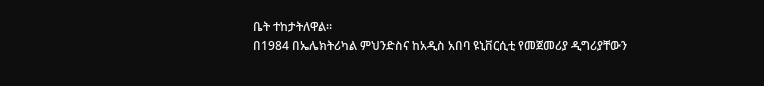ቤት ተከታትለዋል።
በ1984 በኤሌክትሪካል ምህንድስና ከአዲስ አበባ ዩኒቨርሲቲ የመጀመሪያ ዲግሪያቸውን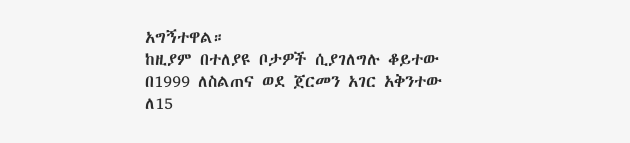አግኝተዋል።
ከዚያም በተለያዩ ቦታዎች ሲያገለግሉ ቆይተው በ1999 ለስልጠና ወደ ጀርመን አገር አቅንተው ለ15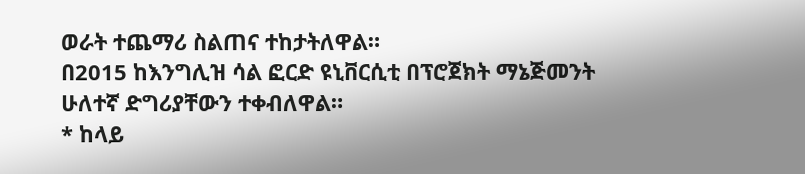ወራት ተጨማሪ ስልጠና ተከታትለዋል።
በ2015 ከእንግሊዝ ሳል ፎርድ ዩኒቨርሲቲ በፕሮጀክት ማኔጅመንት ሁለተኛ ድግሪያቸውን ተቀብለዋል።
* ከላይ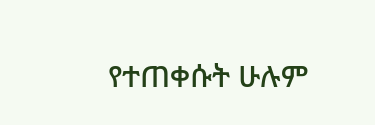የተጠቀሱት ሁሉም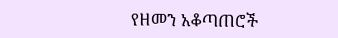የዘመን አቆጣጠሮች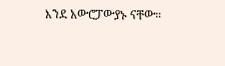እንደ አውሮፓውያኑ ናቸው።